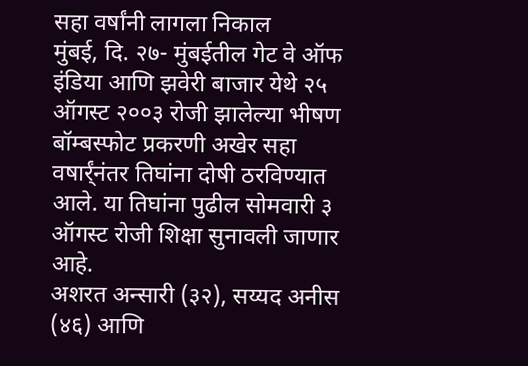सहा वर्षांनी लागला निकाल
मुंबई, दि. २७- मुंबईतील गेट वे ऑफ इंडिया आणि झवेरी बाजार येथे २५ ऑगस्ट २००३ रोजी झालेल्या भीषण बॉम्बस्फोट प्रकरणी अखेर सहा वषार्र्ंनंतर तिघांना दोषी ठरविण्यात आले. या तिघांना पुढील सोमवारी ३ ऑगस्ट रोजी शिक्षा सुनावली जाणार आहे.
अशरत अन्सारी (३२), सय्यद अनीस (४६) आणि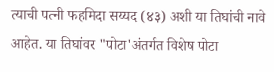त्याची पत्नी फहमिदा सय्यद (४३) अशी या तिघांची नावे आहेत. या तिघांवर "पोटा'अंतर्गत विशेष पोटा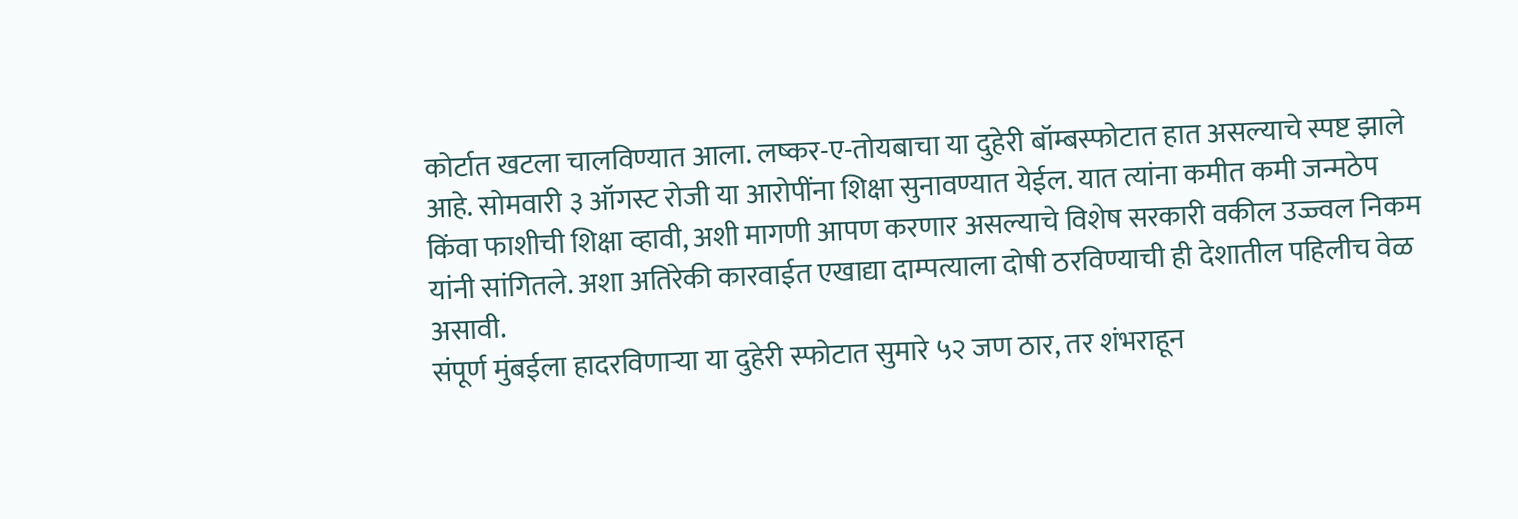कोर्टात खटला चालविण्यात आला. लष्कर-ए-तोयबाचा या दुहेरी बॉम्बस्फोटात हात असल्याचे स्पष्ट झाले आहे. सोमवारी ३ ऑगस्ट रोजी या आरोपींना शिक्षा सुनावण्यात येईल. यात त्यांना कमीत कमी जन्मठेप किंवा फाशीची शिक्षा व्हावी, अशी मागणी आपण करणार असल्याचे विशेष सरकारी वकील उज्ज्वल निकम यांनी सांगितले. अशा अतिरेकी कारवाईत एखाद्या दाम्पत्याला दोषी ठरविण्याची ही देशातील पहिलीच वेळ असावी.
संपूर्ण मुंबईला हादरविणाऱ्या या दुहेरी स्फोटात सुमारे ५२ जण ठार, तर शंभराहून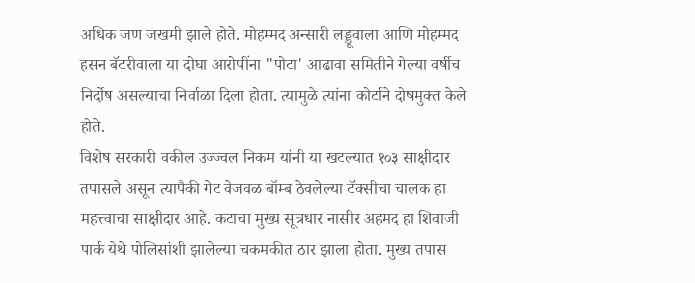अधिक जण जखमी झाले होते. मोहम्मद अन्सारी लड्डूवाला आणि मोहम्मद हसन बॅटरीवाला या दोघा आरोपींना "पोटा' आढावा समितीने गेल्या वर्षीच निर्दोष असल्याचा निर्वाळा दिला होता. त्यामुळे त्यांना कोर्टाने दोषमुक्त केले होते.
विशेष सरकारी वकील उज्ज्वल निकम यांनी या खटल्यात १०३ साक्षीदार तपासले असून त्यापैकी गेट वेजवळ बॉम्ब ठेवलेल्या टॅक्सीचा चालक हा महत्त्वाचा साक्षीदार आहे. कटाचा मुख्य सूत्रधार नासीर अहमद हा शिवाजी पार्क येथे पोलिसांशी झालेल्या चकमकीत ठार झाला होता. मुख्य तपास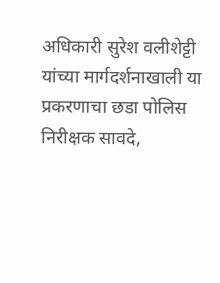अधिकारी सुरेश वलीशेट्टी यांच्या मार्गदर्शनाखाली या प्रकरणाचा छडा पोलिस निरीक्षक सावदे,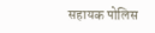सहायक पोलिस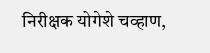निरीक्षक योगेशे चव्हाण,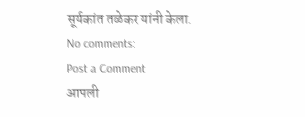सूर्यकांत तळेकर यांनी केला.
No comments:
Post a Comment
आपली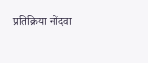प्रतिक्रिया नोंदवा